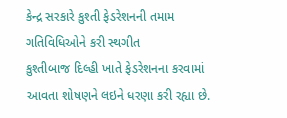કેન્દ્ર સરકારે કુશ્તી ફેડરેશનની તમામ ગતિવિધિઓને કરી સ્થગીત
કુશ્તીબાજ દિલ્હી ખાતે ફેડરેશનના કરવામાં આવતા શોષણને લઇને ધરણા કરી રહ્યા છે.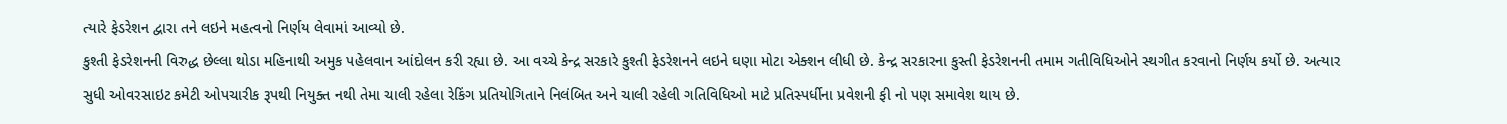ત્યારે ફેડરેશન દ્વારા તને લઇને મહત્વનો નિર્ણય લેવામાં આવ્યો છે.
કુશ્તી ફેડરેશનની વિરુદ્ધ છેલ્લા થોડા મહિનાથી અમુક પહેલવાન આંદોલન કરી રહ્યા છે. આ વચ્ચે કેન્દ્ર સરકારે કુશ્તી ફેડરેશનને લઇને ઘણા મોટા એક્શન લીધી છે. કેન્દ્ર સરકારના કુસ્તી ફેડરેશનની તમામ ગતીવિધિઓને સ્થગીત કરવાનો નિર્ણય કર્યો છે. અત્યાર સુધી ઓવરસાઇટ કમેટી ઓપચારીક રૂપથી નિયુક્ત નથી તેમા ચાલી રહેલા રેકિંગ પ્રતિયોગિતાને નિલંબિત અને ચાલી રહેલી ગતિવિધિઓ માટે પ્રતિસ્પર્ધીના પ્રવેશની ફી નો પણ સમાવેશ થાય છે.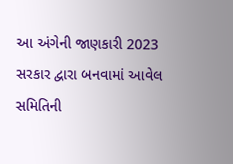આ અંગેની જાણકારી 2023 સરકાર દ્વારા બનવામાં આવેલ સમિતિની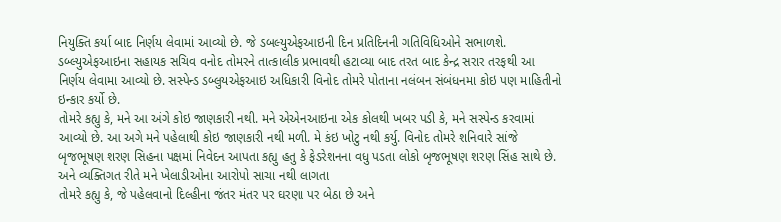નિયુક્તિ કર્યા બાદ નિર્ણય લેવામાં આવ્યો છે. જે ડબલ્યુએફઆઇની દિન પ્રતિદિનની ગતિવિધિઓને સભાળશે. ડબ્લ્યુએફઆઇના સહાયક સચિવ વનોદ તોમરને તાત્કાલીક પ્રભાવથી હટાવ્યા બાદ તરત બાદ કેન્દ્ર સરાર તરફથી આ નિર્ણય લેવામા આવ્યો છે. સસ્પેન્ડ ડબ્લુયએફઆઇ અધિકારી વિનોદ તોમરે પોતાના નલંબન સંબંધનમા કોઇ પણ માહિતીનો ઇન્કાર કર્યો છે.
તોમરે કહ્યુ કે, મને આ અંગે કોઇ જાણકારી નથી. મને એએનઆઇના એક કોલથી ખબર પડી કે, મને સસ્પેન્ડ કરવામાં આવ્યો છે. આ અગે મને પહેલાથી કોઇ જાણકારી નથી મળી. મે કંઇ ખોટુ નથી કર્યુ. વિનોદ તોમરે શનિવારે સાંજે બૃજભૂષણ શરણ સિહના પક્ષમાં નિવેદન આપતા કહ્યુ હતુ કે ફેડરેશનના વધુ પડતા લોકો બૃજભૂષણ શરણ સિંહ સાથે છે. અને વ્યક્તિગત રીતે મને ખેલાડીઓના આરોપો સાચા નથી લાગતા
તોમરે કહ્યુ કે, જે પહેલવાનો દિલ્હીના જંતર મંતર પર ઘરણા પર બેઠા છે અને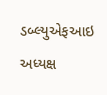ડબ્લ્યુએફઆઇ અધ્યક્ષ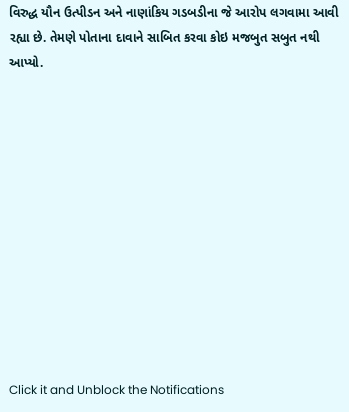વિરુદ્ધ યૌન ઉત્પીડન અને નાણાંકિય ગડબડીના જે આરોપ લગવામા આવી રહ્યા છે. તેમણે પોતાના દાવાને સાબિત કરવા કોઇ મજબુત સબુત નથી આપ્યો.












Click it and Unblock the Notifications